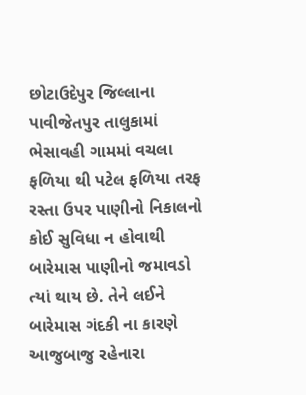છોટાઉદેપુર જિલ્લાના પાવીજેતપુર તાલુકામાં ભેસાવહી ગામમાં વચલા ફળિયા થી પટેલ ફળિયા તરફ રસ્તા ઉપર પાણીનો નિકાલનો કોઈ સુવિધા ન હોવાથી બારેમાસ પાણીનો જમાવડો ત્યાં થાય છે. તેને લઈને બારેમાસ ગંદકી ના કારણે આજુબાજુ રહેનારા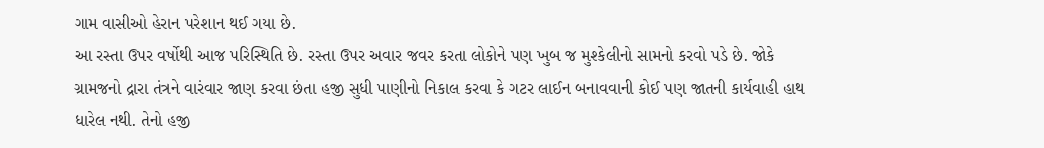ગામ વાસીઓ હેરાન પરેશાન થઈ ગયા છે.
આ રસ્તા ઉપર વર્ષોથી આજ પરિસ્થિતિ છે. રસ્તા ઉપર અવાર જવર કરતા લોકોને પણ ખુબ જ મુશ્કેલીનો સામનો કરવો પડે છે. જોકે ગ્રામજનો દ્રારા તંત્રને વારંવાર જાણ કરવા છંતા હજી સુધી પાણીનો નિકાલ કરવા કે ગટર લાઈન બનાવવાની કોઈ પણ જાતની કાર્યવાહી હાથ ધારેલ નથી. તેનો હજી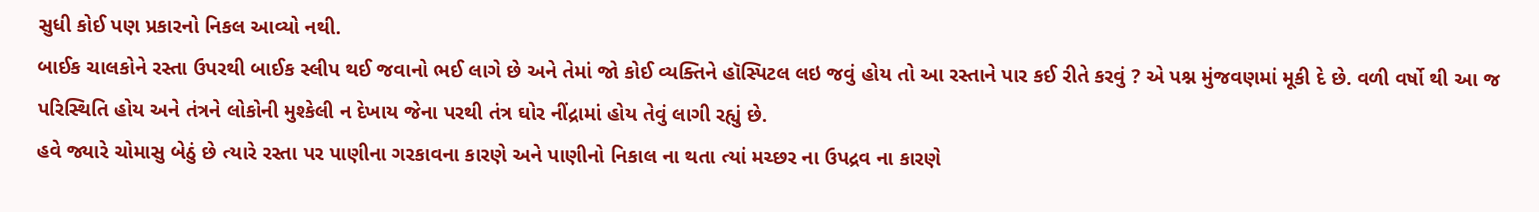સુધી કોઈ પણ પ્રકારનો નિકલ આવ્યો નથી.
બાઈક ચાલકોને રસ્તા ઉપરથી બાઈક સ્લીપ થઈ જવાનો ભઈ લાગે છે અને તેમાં જો કોઈ વ્યક્તિને હૉસ્પિટલ લઇ જવું હોય તો આ રસ્તાને પાર કઈ રીતે કરવું ? એ પશ્ન મુંજવણમાં મૂકી દે છે. વળી વર્ષો થી આ જ પરિસ્થિતિ હોય અને તંત્રને લોકોની મુશ્કેલી ન દેખાય જેના પરથી તંત્ર ઘોર નીંદ્રામાં હોય તેવું લાગી રહ્યું છે.
હવે જ્યારે ચોમાસુ બેઠું છે ત્યારે રસ્તા પર પાણીના ગરકાવના કારણે અને પાણીનો નિકાલ ના થતા ત્યાં મચ્છર ના ઉપદ્રવ ના કારણે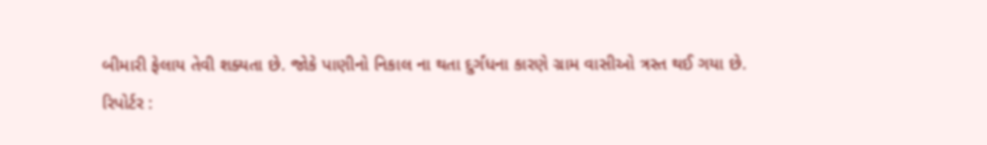બીમારી ફેલાય તેવી શક્યતા છે. જોકે પાણીનો નિકાલ ના થતા દુર્ગંધના કારણે ગ્રામ વાસીઓ ત્રસ્ત થઈ ગયા છે.
રિપોર્ટર :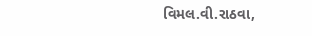વિમલ.વી.રાઠવા,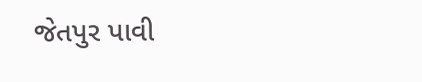જેતપુર પાવી